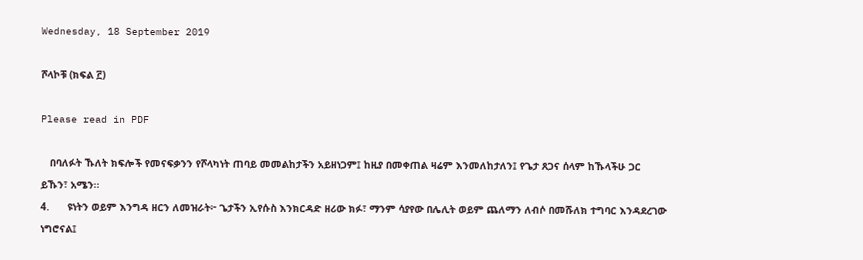Wednesday, 18 September 2019

ሾላኮቹ (ክፍል ፫)

Please read in PDF

   በባለፉት ኹለት ክፍሎች የመናፍቃንን የሾላካነት ጠባይ መመልከታችን አይዘነጋም፤ ከዚያ በመቀጠል ዛሬም እንመለከታለን፤ የጌታ ጸጋና ሰላም ከኹላችሁ ጋር ይኹን፣ አሜን፡፡
4.      ዩነትን ወይም እንግዳ ዘርን ለመዝራት፦ ጌታችን ኢየሱስ እንክርዳድ ዘሪው ክፉ፣ ማንም ሳያየው በሌሊት ወይም ጨለማን ለብሶ በመሹለክ ተግባር እንዳደረገው ነግሮናል፤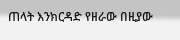ጠላት እንክርዳድ የዘራው በዚያው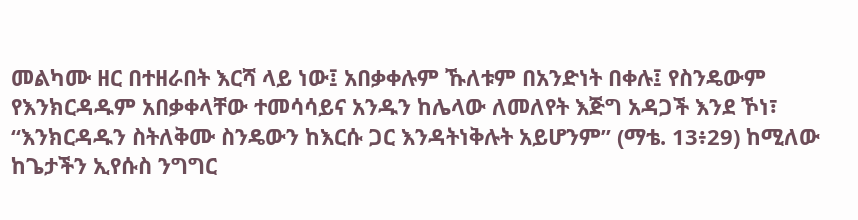መልካሙ ዘር በተዘራበት እርሻ ላይ ነው፤ አበቃቀሉም ኹለቱም በአንድነት በቀሉ፤ የስንዴውም የእንክርዳዱም አበቃቀላቸው ተመሳሳይና አንዱን ከሌላው ለመለየት እጅግ አዳጋች እንደ ኾነ፣ “እንክርዳዱን ስትለቅሙ ስንዴውን ከእርሱ ጋር እንዳትነቅሉት አይሆንም” (ማቴ. 13፥29) ከሚለው ከጌታችን ኢየሱስ ንግግር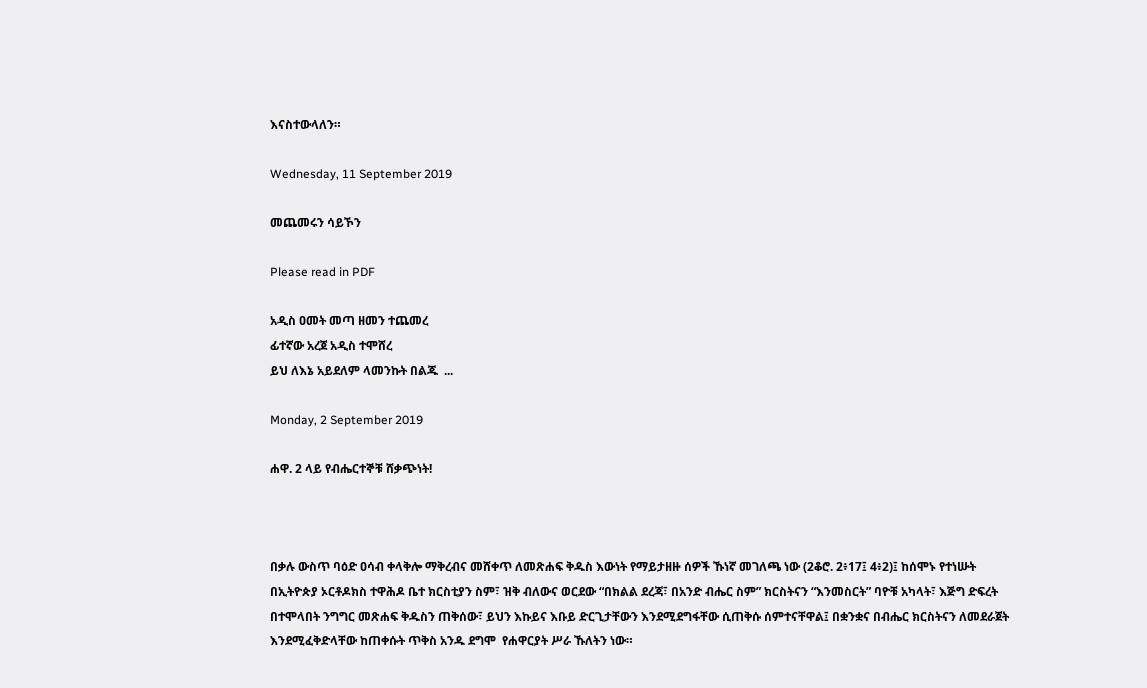እናስተውላለን።

Wednesday, 11 September 2019

መጨመሩን ሳይኾን

Please read in PDF

አዲስ ዐመት መጣ ዘመን ተጨመረ
ፊተኛው አረጀ አዲስ ተሞሸረ
ይህ ለእኔ አይደለም ላመንኩት በልጁ  ...

Monday, 2 September 2019

ሐዋ. 2 ላይ የብሔርተኞቹ ሸቃጭነት!



በቃሉ ውስጥ ባዕድ ዐሳብ ቀላቅሎ ማቅረብና መሸቀጥ ለመጽሐፍ ቅዱስ እውነት የማይታዘዙ ሰዎች ኹነኛ መገለጫ ነው (2ቆሮ. 2፥17፤ 4፥2)፤ ከሰሞኑ የተነሡት በኢትዮጵያ ኦርቶዶክስ ተዋሕዶ ቤተ ክርስቲያን ስም፣ ዝቅ ብለውና ወርደው “በክልል ደረጃ፣ በአንድ ብሔር ስም” ክርስትናን “እንመስርት” ባዮቹ አካላት፣ እጅግ ድፍረት በተሞላበት ንግግር መጽሐፍ ቅዱስን ጠቅሰው፣ ይህን እኩይና እቡይ ድርጊታቸውን እንደሚደግፋቸው ሲጠቅሱ ሰምተናቸዋል፤ በቋንቋና በብሔር ክርስትናን ለመደራጀት እንደሚፈቅድላቸው ከጠቀሱት ጥቅስ አንዱ ደግሞ  የሐዋርያት ሥራ ኹለትን ነው።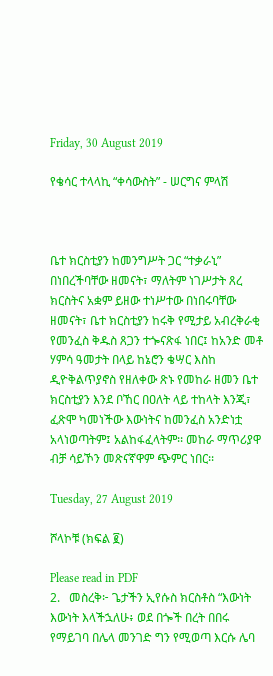Friday, 30 August 2019

የቄሳር ተላላኪ “ቀሳውስት” - ሠርግና ምላሽ



ቤተ ክርስቲያን ከመንግሥት ጋር “ተቃራኒ” በነበረችባቸው ዘመናት፣ ማለትም ነገሥታት ጸረ ክርስትና አቋም ይዘው ተነሥተው በነበሩባቸው ዘመናት፣ ቤተ ክርስቲያን ከሩቅ የሚታይ አብረቅራቂ የመንፈስ ቅዱስ ጸጋን ተጐናጽፋ ነበር፤ ከአንድ መቶ ሃምሳ ዓመታት በላይ ከኔሮን ቄሣር እስከ ዲዮቅልጥያኖስ የዘለቀው ጽኑ የመከራ ዘመን ቤተ ክርስቲያን እንደ ቦኸር በዐለት ላይ ተከላት እንጂ፣ ፈጽሞ ካመነችው እውነትና ከመንፈስ አንድነቷ አላነወጣትም፤ አልከፋፈላትም፡፡ መከራ ማጥሪያዋ ብቻ ሳይኾን መጽናኛዋም ጭምር ነበር፡፡

Tuesday, 27 August 2019

ሾላኮቹ (ክፍል ፪)

Please read in PDF
2.   መስረቅ፦ ጌታችን ኢየሱስ ክርስቶስ “እውነት እውነት እላችኋለሁ፥ ወደ በጐች በረት በበሩ የማይገባ በሌላ መንገድ ግን የሚወጣ እርሱ ሌባ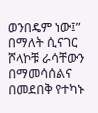ወንበዴም ነው፤” በማለት ሲናገር ሾላኮቹ ራሳቸውን በማመሳሰልና በመደበቅ የተካኑ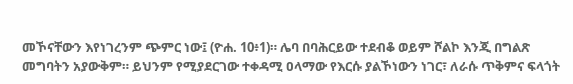መኾናቸውን እየነገረንም ጭምር ነው፤ (ዮሐ. 10፥1)። ሌባ በባሕርይው ተደብቆ ወይም ሾልኮ እንጂ በግልጽ መግባትን አያውቅም። ይህንም የሚያደርገው ተቀዳሚ ዐላማው የእርሱ ያልኾነውን ነገር፣ ለራሱ ጥቅምና ፍላጎት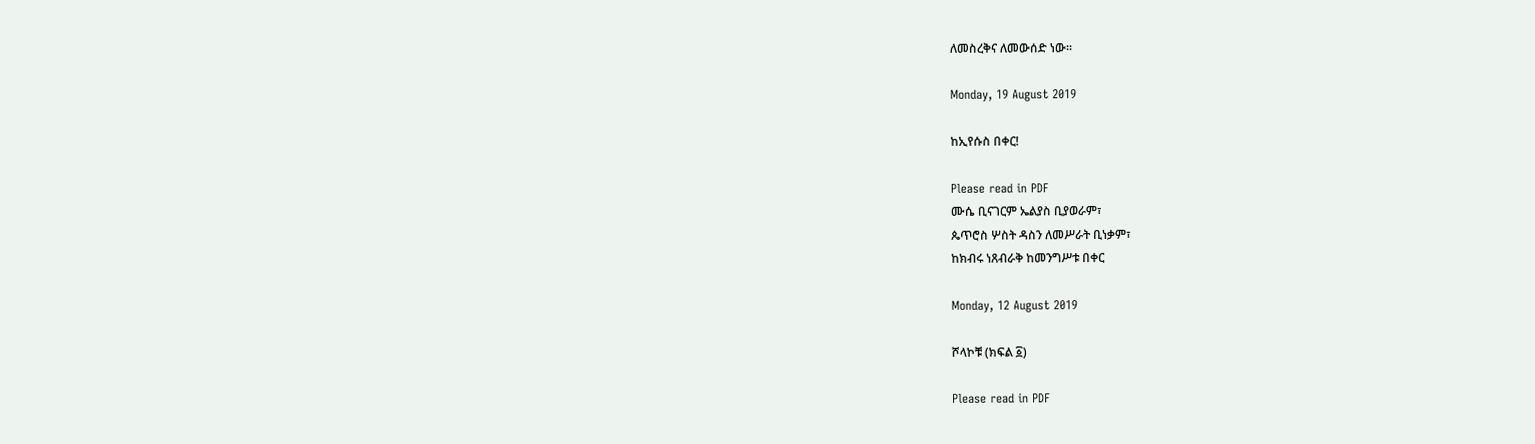ለመስረቅና ለመውሰድ ነው።

Monday, 19 August 2019

ከኢየሱስ በቀር!

Please read in PDF
ሙሴ ቢናገርም ኤልያስ ቢያወራም፣
ጴጥሮስ ሦስት ዳስን ለመሥራት ቢነቃም፣
ከክብሩ ነጸብራቅ ከመንግሥቱ በቀር

Monday, 12 August 2019

ሾላኮቹ (ክፍል ፩)

Please read in PDF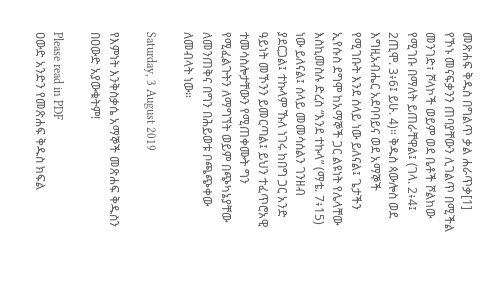መጽሐፍ ቅዱስ በግልጥ ቃል ሐራጥቃ[1] የኾኑ መናፍቃንን ጠባያቸውን ሊገልጥ በሚችል መንገድ፣ ሾላኮች ወይም ወደ ቤቶች ሾልከው የሚገቡ በማለት ይጠራቸዋል፤ (ገላ. 2፥4፤ 2ጢሞ. 3፥6፤ ይሁ. 4)። ቅዱስ ጳውሎስ ወደ እግዚአብሔር አደባባይና ወደ አማኞች የሚገቡት እንደ ሰላይ ነው ይለናል፤ ጌታችን ኢየሱስ ደግሞ ከአማኞች ጋር ልዩነት የሌላቸው እስኪመስሉ ድረስ “እንደ ተኩላ” (ማቴ. 7፥15) ነው ይለናል፤ ሰላይ መመሳሰልን ገንዘብ ያደርጋል፤ ተኩላም ኹለ ነገሩ ከበግ ጋር አንድ ዓይነት መኾንን ይመርጣል፤ ይህን ተፈጥሮአዊ ተመሳስሎታቸውን የሚጠቀሙት ግን የሚፈልጉትን ለማግኘት ወይም በጭካኔያቸው ለመንጠቅና በግን በሕይወቱ ቦጫጭቀው ለመብላት ነው።

Saturday, 3 August 2019

የእምነት እንቅስቃሴ አማኞች መጽሐፍ ቅዱስን በዐውድ አያውቁትም!

Please read in PDF
ዐውድ አንድን የመጽሐፍ ቅዱስ ክፍል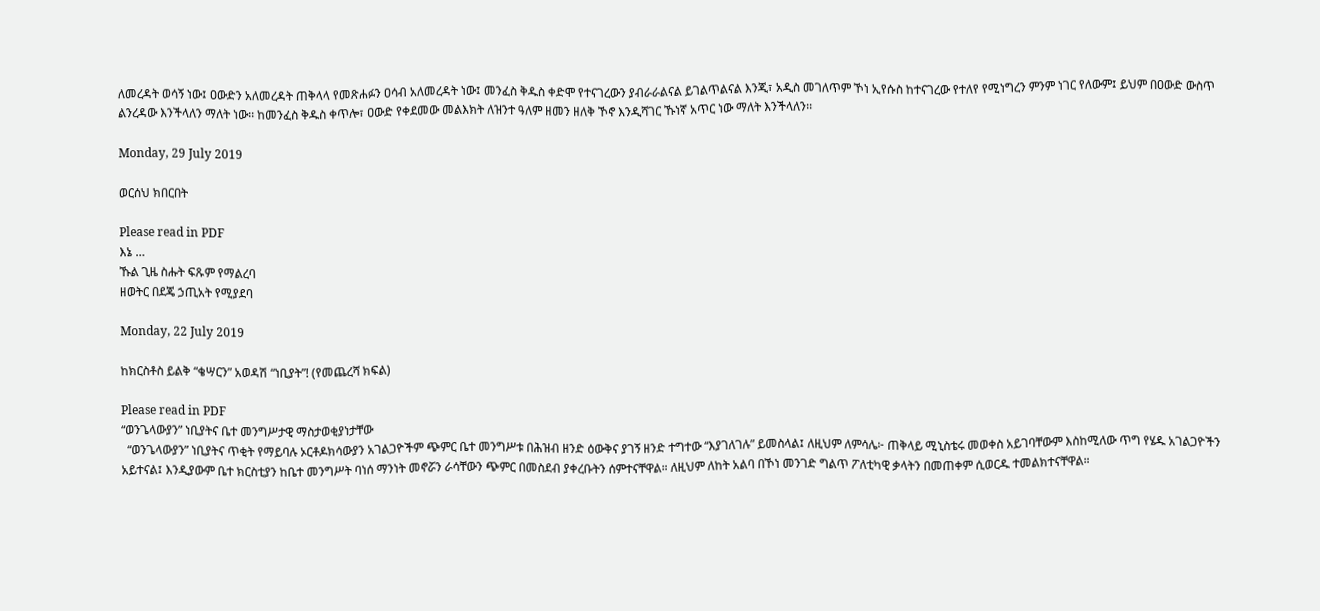ለመረዳት ወሳኝ ነው፤ ዐውድን አለመረዳት ጠቅላላ የመጽሐፉን ዐሳብ አለመረዳት ነው፤ መንፈስ ቅዱስ ቀድሞ የተናገረውን ያብራራልናል ይገልጥልናል እንጂ፣ አዲስ መገለጥም ኾነ ኢየሱስ ከተናገረው የተለየ የሚነግረን ምንም ነገር የለውም፤ ይህም በዐውድ ውስጥ ልንረዳው እንችላለን ማለት ነው፡፡ ከመንፈስ ቅዱስ ቀጥሎ፣ ዐውድ የቀደመው መልእክት ለዝንተ ዓለም ዘመን ዘለቅ ኾኖ እንዲሻገር ኹነኛ አጥር ነው ማለት እንችላለን፡፡

Monday, 29 July 2019

ወርሰህ ክበርበት

Please read in PDF
እኔ …
ኹል ጊዜ ስሑት ፍጹም የማልረባ
ዘወትር በደጄ ኃጢአት የሚያደባ

Monday, 22 July 2019

ከክርስቶስ ይልቅ “ቄሣርን” አወዳሽ “ነቢያት”! (የመጨረሻ ክፍል)

Please read in PDF
“ወንጌላውያን” ነቢያትና ቤተ መንግሥታዊ ማስታወቂያነታቸው
  “ወንጌላውያን” ነቢያትና ጥቂት የማይባሉ ኦርቶዶክሳውያን አገልጋዮችም ጭምር ቤተ መንግሥቱ በሕዝብ ዘንድ ዕውቅና ያገኝ ዘንድ ተግተው “እያገለገሉ” ይመስላል፤ ለዚህም ለምሳሌ፦ ጠቅላይ ሚኒስቴሩ መወቀስ አይገባቸውም እስከሚለው ጥግ የሄዱ አገልጋዮችን አይተናል፤ እንዲያውም ቤተ ክርስቲያን ከቤተ መንግሥት ባነሰ ማንነት መኖሯን ራሳቸውን ጭምር በመስደብ ያቀረቡትን ሰምተናቸዋል። ለዚህም ለከት አልባ በኾነ መንገድ ግልጥ ፖለቲካዊ ቃላትን በመጠቀም ሲወርዱ ተመልክተናቸዋል።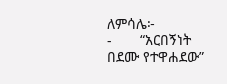ለምሳሌ፦
-       “አርበኝነት በደሙ የተዋሐደው”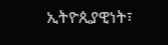ኢትዮጲያዊነት፣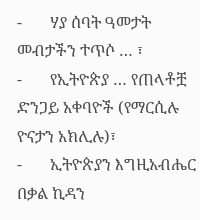-       ሃያ ሰባት ዓመታት መብታችን ተጥሶ … ፣
-       የኢትዮጵያ … የጠላቶቿ ድንጋይ አቀባዮች (የማርሲሉ ዮናታን አክሊሉ)፣
-       ኢትዮጵያን እግዚአብሔር በቃል ኪዳን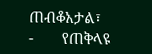ጠብቆአታል፣
-       የጠቅላዩ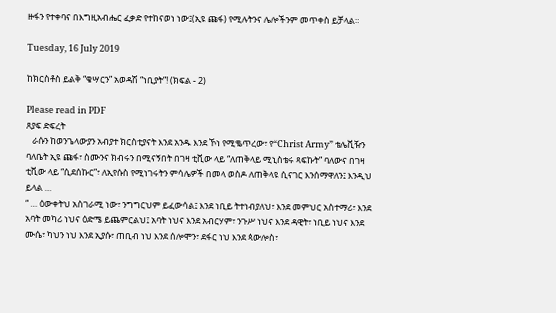ዙፋን የተቀባና በእግዚአብሔር ፈቃድ የተከናወነ ነው፤(ኢዩ ጩፋ) የሚሉትንና ሌሎችንም መጥቀስ ይቻላል።

Tuesday, 16 July 2019

ከክርስቶስ ይልቅ “ቄሣርን” አወዳሽ “ነቢያት”! (ክፍል - 2)

Please read in PDF
ጸያፍ ድፍረት
   ራሱን ከወንጌላውያን አብያተ ክርስቲያናት እንደ አንዱ እንደ ኾነ የሚቈጥረው፣ የ“Christ Army” ቴሌቪዥን ባለቤት ኢዩ ጩፋ፣ ስሙንና ክብሩን በሚናኝበት በገዛ ቲቪው ላይ “ለጠቅላይ ሚኒስቴሩ ጻፍኩት” ባለውና በገዛ ቲቪው ላይ “ሲደሰኩር”፣ ለኢየሱስ የሚነገሩትን ምሳሌዎች በመላ ወስዶ ለጠቅላዩ ሲናገር እንሰማዋለን፤ እንዲህ ይላል …
“ … ዕውቀትህ አስገራሚ ነው፣ ንግግርህም ይፈውሳል፤ እንደ ነቢይ ትተነብያለህ፣ እንደ መምህር አስተማሪ፣ እንደ አባት መካሪ ነህና ዕድሜ ይጨምርልህ፤ አባት ነህና እንደ አብርሃም፣ ንጉሥ ነህና እንደ ዳዊት፣ ነቢይ ነህና እንደ ሙሴ፣ ካህን ነህ እንደ ኢያሱ፣ ጠቢብ ነህ እንደ ሰሎሞን፣ ደፋር ነህ እንደ ጳውሎስ፣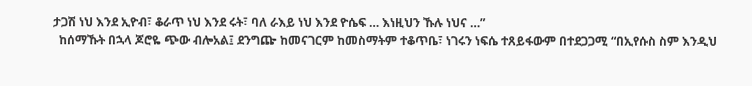ታጋሽ ነህ እንደ ኢዮብ፣ ቆራጥ ነህ እንደ ሩት፣ ባለ ራእይ ነህ እንደ ዮሴፍ … እነዚህን ኹሉ ነህና …”
  ከሰማኹት በኋላ ጆሮዬ ጭው ብሎአል፤ ደንግጬ ከመናገርም ከመስማትም ተቆጥቤ፣ ነገሩን ነፍሴ ተጸይፋውም በተደጋጋሚ “በኢየሱስ ስም እንዲህ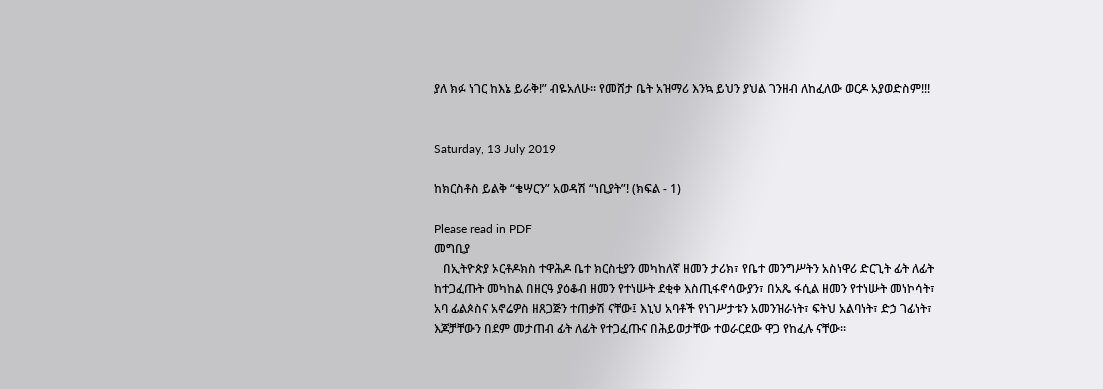ያለ ክፉ ነገር ከእኔ ይራቅ!” ብዬአለሁ። የመሸታ ቤት አዝማሪ እንኳ ይህን ያህል ገንዘብ ለከፈለው ወርዶ አያወድስም!!!


Saturday, 13 July 2019

ከክርስቶስ ይልቅ “ቄሣርን” አወዳሽ “ነቢያት”! (ክፍል - 1)

Please read in PDF
መግቢያ
   በኢትዮጵያ ኦርቶዶክስ ተዋሕዶ ቤተ ክርስቲያን መካከለኛ ዘመን ታሪክ፣ የቤተ መንግሥትን አስነዋሪ ድርጊት ፊት ለፊት ከተጋፈጡት መካከል በዘርዓ ያዕቆብ ዘመን የተነሡት ደቂቀ እስጢፋኖሳውያን፣ በአጼ ፋሲል ዘመን የተነሡት መነኮሳት፣ አባ ፊልጶስና አኖሬዎስ ዘጸጋጅን ተጠቃሽ ናቸው፤ እኒህ አባቶች የነገሥታቱን አመንዝራነት፣ ፍትህ አልባነት፣ ድኃ ገፊነት፣ እጆቻቸውን በደም መታጠብ ፊት ለፊት የተጋፈጡና በሕይወታቸው ተወራርደው ዋጋ የከፈሉ ናቸው።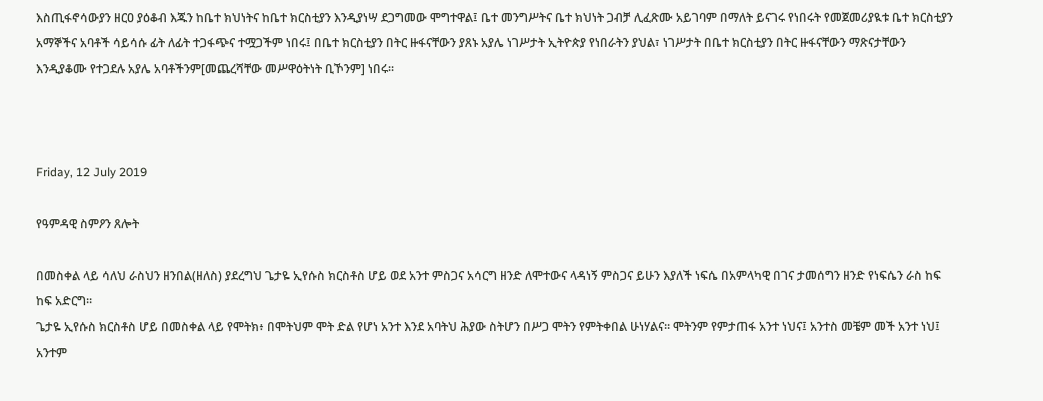እስጢፋኖሳውያን ዘርዐ ያዕቆብ እጁን ከቤተ ክህነትና ከቤተ ክርስቲያን እንዲያነሣ ደጋግመው ሞግተዋል፤ ቤተ መንግሥትና ቤተ ክህነት ጋብቻ ሊፈጽሙ አይገባም በማለት ይናገሩ የነበሩት የመጀመሪያዪቱ ቤተ ክርስቲያን አማኞችና አባቶች ሳይሳሱ ፊት ለፊት ተጋፋጭና ተሟጋችም ነበሩ፤ በቤተ ክርስቲያን በትር ዙፋናቸውን ያጸኑ አያሌ ነገሥታት ኢትዮጵያ የነበራትን ያህል፣ ነገሥታት በቤተ ክርስቲያን በትር ዙፋናቸውን ማጽናታቸውን እንዲያቆሙ የተጋደሉ አያሌ አባቶችንም[መጨረሻቸው መሥዋዕትነት ቢኾንም] ነበሩ።



Friday, 12 July 2019

የዓምዳዊ ስምዖን ጸሎት

በመስቀል ላይ ሳለህ ራስህን ዘንበል(ዘለስ) ያደረግህ ጌታዬ ኢየሱስ ክርስቶስ ሆይ ወደ አንተ ምስጋና አሳርግ ዘንድ ለሞተውና ላዳነኝ ምስጋና ይሁን እያለች ነፍሴ በአምላካዊ በገና ታመሰግን ዘንድ የነፍሴን ራስ ከፍ ከፍ አድርግ፡፡
ጌታዬ ኢየሱስ ክርስቶስ ሆይ በመስቀል ላይ የሞትክ፥ በሞትህም ሞት ድል የሆነ አንተ እንደ አባትህ ሕያው ስትሆን በሥጋ ሞትን የምትቀበል ሁነሃልና፡፡ ሞትንም የምታጠፋ አንተ ነህና፤ አንተስ መቼም መች አንተ ነህ፤ አንተም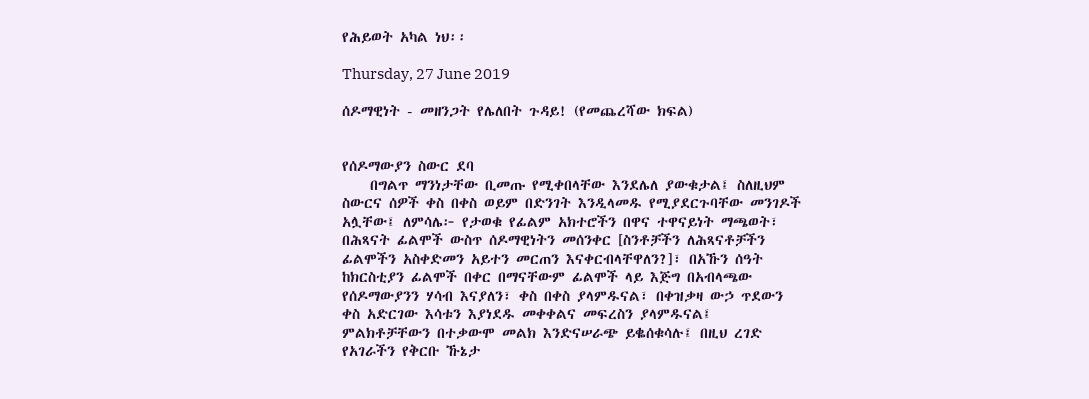የሕይወት አካል ነህ፡፡

Thursday, 27 June 2019

ሰዶማዊነት - መዘንጋት የሌለበት ጉዳይ! (የመጨረሻው ክፍል)


የሰዶማውያን ስውር ደባ
    በግልጥ ማንነታቸው ቢመጡ የሚቀበላቸው እንደሌለ ያውቁታል፤ ስለዚህም ስውርና ሰዎች ቀስ በቀስ ወይም በድንገት እንዲላመዱ የሚያደርጉባቸው መንገዶች አሏቸው፤ ለምሳሌ፦ የታወቁ የፊልም አክተሮችን በዋና ተዋናይነት ማጫወት፣ በሕጻናት ፊልሞች ውስጥ ሰዶማዊነትን መሰንቀር [ስንቶቻችን ለሕጻናቶቻችን ፊልሞችን አስቀድመን አይተን መርጠን እናቀርብላቸዋለን?]፣ በአኹን ሰዓት ከክርስቲያን ፊልሞች በቀር በማናቸውም ፊልሞች ላይ እጅግ በአብላጫው የሰዶማውያንን ሃሳብ እናያለን፣ ቀስ በቀስ ያላምዱናል፣ በቀዝቃዛ ውኃ ጥደውን ቀስ አድርገው እሳቱን እያነደዱ መቀቀልና መፍረስን ያላምዱናል፤ ምልክቶቻቸውን በተቃውሞ መልክ እንድናሠራጭ ይቈሰቁሳሉ፤ በዚህ ረገድ የአገራችን የቅርቡ ኹኔታ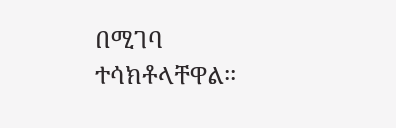በሚገባ ተሳክቶላቸዋል፡፡